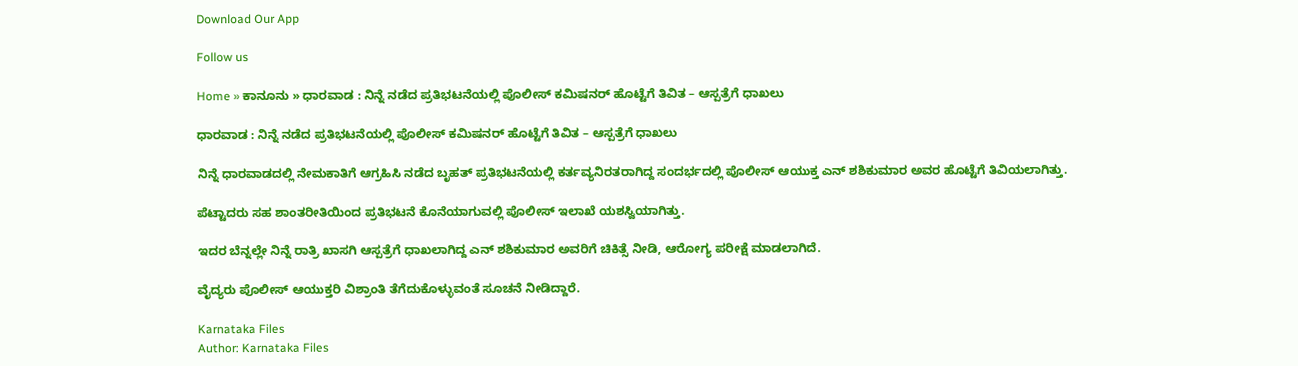Download Our App

Follow us

Home » ಕಾನೂನು » ಧಾರವಾಡ : ನಿನ್ನೆ ನಡೆದ ಪ್ರತಿಭಟನೆಯಲ್ಲಿ ಪೊಲೀಸ್ ಕಮಿಷನರ್ ಹೊಟ್ಟೆಗೆ ತಿವಿತ – ಆಸ್ಪತ್ರೆಗೆ ಧಾಖಲು

ಧಾರವಾಡ : ನಿನ್ನೆ ನಡೆದ ಪ್ರತಿಭಟನೆಯಲ್ಲಿ ಪೊಲೀಸ್ ಕಮಿಷನರ್ ಹೊಟ್ಟೆಗೆ ತಿವಿತ – ಆಸ್ಪತ್ರೆಗೆ ಧಾಖಲು

ನಿನ್ನೆ ಧಾರವಾಡದಲ್ಲಿ ನೇಮಕಾತಿಗೆ ಆಗ್ರಹಿಸಿ ನಡೆದ ಬೃಹತ್ ಪ್ರತಿಭಟನೆಯಲ್ಲಿ ಕರ್ತವ್ಯನಿರತರಾಗಿದ್ದ ಸಂದರ್ಭದಲ್ಲಿ ಪೊಲೀಸ್ ಆಯುಕ್ತ ಎನ್ ಶಶಿಕುಮಾರ ಅವರ ಹೊಟ್ಟೆಗೆ ತಿವಿಯಲಾಗಿತ್ತು.

ಪೆಟ್ಟಾದರು ಸಹ ಶಾಂತರೀತಿಯಿಂದ ಪ್ರತಿಭಟನೆ ಕೊನೆಯಾಗುವಲ್ಲಿ ಪೊಲೀಸ್ ಇಲಾಖೆ ಯಶಸ್ವಿಯಾಗಿತ್ತು.

ಇದರ ಬೆನ್ನಲ್ಲೇ ನಿನ್ನೆ ರಾತ್ರಿ ಖಾಸಗಿ ಆಸ್ಪತ್ರೆಗೆ ಧಾಖಲಾಗಿದ್ದ ಎನ್ ಶಶಿಕುಮಾರ ಅವರಿಗೆ ಚಿಕಿತ್ಸೆ ನೀಡಿ, ಆರೋಗ್ಯ ಪರೀಕ್ಷೆ ಮಾಡಲಾಗಿದೆ.

ವೈದ್ಯರು ಪೊಲೀಸ್ ಆಯುಕ್ತರಿ ವಿಶ್ರಾಂತಿ ತೆಗೆದುಕೊಳ್ಳುವಂತೆ ಸೂಚನೆ ನೀಡಿದ್ದಾರೆ.

Karnataka Files
Author: Karnataka Files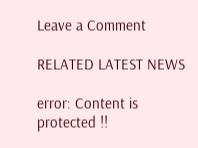Leave a Comment

RELATED LATEST NEWS

error: Content is protected !!